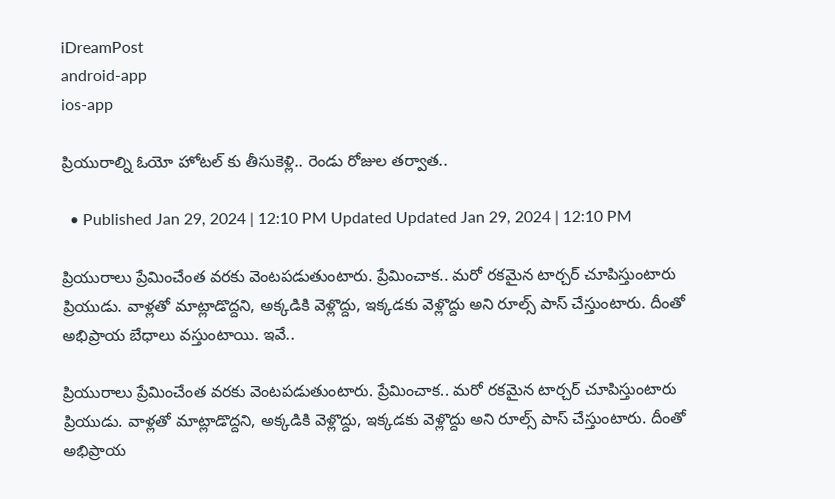iDreamPost
android-app
ios-app

ప్రియురాల్ని ఓయో హోటల్ కు తీసుకెళ్లి.. రెండు రోజుల తర్వాత..

  • Published Jan 29, 2024 | 12:10 PM Updated Updated Jan 29, 2024 | 12:10 PM

ప్రియురాలు ప్రేమించేంత వరకు వెంటపడుతుంటారు. ప్రేమించాక.. మరో రకమైన టార్చర్ చూపిస్తుంటారు ప్రియుడు. వాళ్లతో మాట్లాడొద్దని, అక్కడికి వెళ్లొద్దు, ఇక్కడకు వెళ్లొద్దు అని రూల్స్ పాస్ చేస్తుంటారు. దీంతో అభిప్రాయ బేధాలు వస్తుంటాయి. ఇవే..

ప్రియురాలు ప్రేమించేంత వరకు వెంటపడుతుంటారు. ప్రేమించాక.. మరో రకమైన టార్చర్ చూపిస్తుంటారు ప్రియుడు. వాళ్లతో మాట్లాడొద్దని, అక్కడికి వెళ్లొద్దు, ఇక్కడకు వెళ్లొద్దు అని రూల్స్ పాస్ చేస్తుంటారు. దీంతో అభిప్రాయ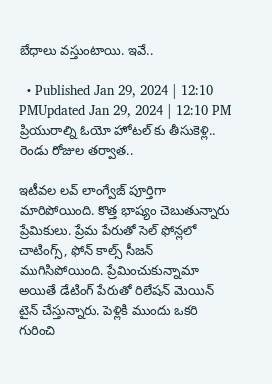బేధాలు వస్తుంటాయి. ఇవే..

  • Published Jan 29, 2024 | 12:10 PMUpdated Jan 29, 2024 | 12:10 PM
ప్రియురాల్ని ఓయో హోటల్ కు తీసుకెళ్లి.. రెండు రోజుల తర్వాత..

ఇటీవల లవ్ లాంగ్వేజ్ పూర్తిగా మారిపోయింది. కొత్త భాష్యం చెబుతున్నారు ప్రేమికులు. ప్రేమ పేరుతో సెల్ ఫోన్లలో చాటింగ్స్, ఫోన్ కాల్స్ సీజన్ ముగిసిపోయింది. ప్రేమించుకున్నామా అయితే డేటింగ్ పేరుతో రిలేషన్ మెయిన్ టైన్ చేస్తున్నారు. పెళ్లికి ముందు ఒకరి గురించి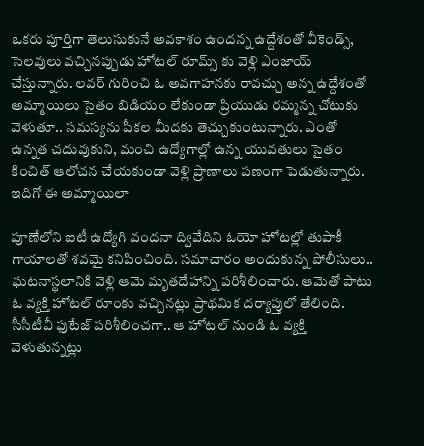ఒకరు పూర్తిగా తెలుసుకునే అవకాశం ఉందన్న ఉద్దేశంతో వీకెండ్స్, సెలవులు వచ్చినప్పుడు హోటల్ రూమ్స్ కు వెళ్లి ఎంజాయ్ చేస్తున్నారు. లవర్ గురించి ఓ అవగాహనకు రావచ్చు అన్న ఉద్దేశంతో అమ్మాయిలు సైతం బిడియం లేకుండా ప్రియుడు రమ్మన్న చోటుకు వెళుతూ.. సమస్యను పీకల మీదకు తెచ్చుకుంటున్నారు. ఎంతో ఉన్నత చదువుకుని, మంచి ఉద్యోగాల్లో ఉన్న యువతులు సైతం కించిత్ ఆలోచన చేయకుండా వెళ్లి ప్రాణాలు పణంగా పెడుతున్నారు. ఇదిగో ఈ అమ్మాయిలా

పూణేలోని ఐటీ ఉద్యోగి వందనా ద్వివేదిని ఓయో హోటల్లో తుపాకీ గాయాలతో శవమై కనిపించింది. సమాచారం అందుకున్న పోలీసులు.. ఘటనాస్థలానికి వెళ్లి ఆమె మృతదేహాన్ని పరిశీలించారు. ఆమెతో పాటు ఓ వ్యక్తి హోటల్ రూంకు వచ్చినట్లు ప్రాథమిక దర్యాప్తులో తేలింది. సీసీటీవీ ఫుటేజ్ పరిశీలించగా.. ఆ హోటల్ నుండి ఓ వ్యక్తి వెళుతున్నట్లు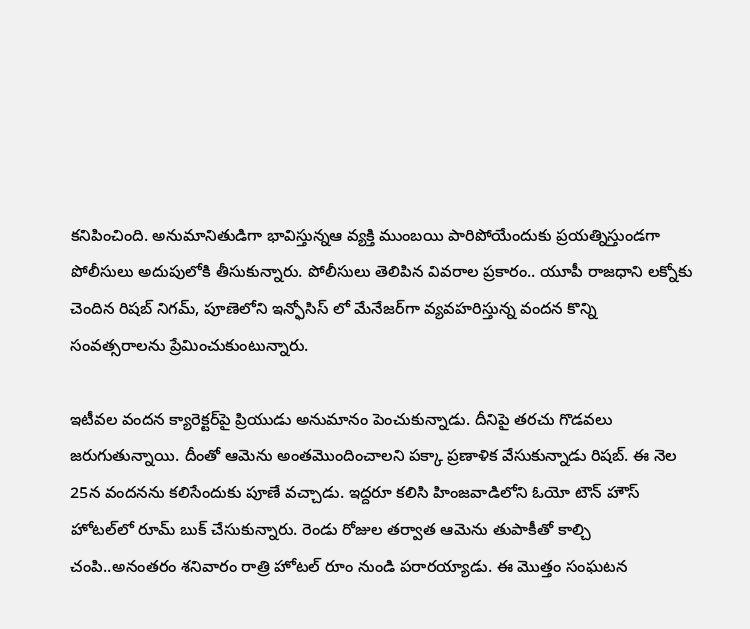కనిపించింది. అనుమానితుడిగా భావిస్తున్నఆ వ్యక్తి ముంబయి పారిపోయేందుకు ప్రయత్నిస్తుండగా పోలీసులు అదుపులోకి తీసుకున్నారు. పోలీసులు తెలిపిన వివరాల ప్రకారం.. యూపీ రాజధాని లక్నోకు చెందిన రిషబ్ నిగమ్, పూణెలోని ఇన్ఫోసిస్ లో మేనేజర్‌గా వ్యవహరిస్తున్న వందన కొన్ని సంవత్సరాలను ప్రేమించుకుంటున్నారు.

ఇటీవల వందన క్యారెక్టర్‌పై ప్రియుడు అనుమానం పెంచుకున్నాడు. దీనిపై తరచు గొడవలు జరుగుతున్నాయి. దీంతో ఆమెను అంతమొందించాలని పక్కా ప్రణాళిక వేసుకున్నాడు రిషబ్. ఈ నెల 25న వందనను కలిసేందుకు పూణే వచ్చాడు. ఇద్దరూ కలిసి హింజవాడిలోని ఓయో టౌన్ హౌస్ హోటల్‌లో రూమ్ బుక్ చేసుకున్నారు. రెండు రోజుల తర్వాత ఆమెను తుపాకీతో కాల్చి చంపి..అనంతరం శనివారం రాత్రి హోటల్ రూం నుండి పరారయ్యాడు. ఈ మొత్తం సంఘటన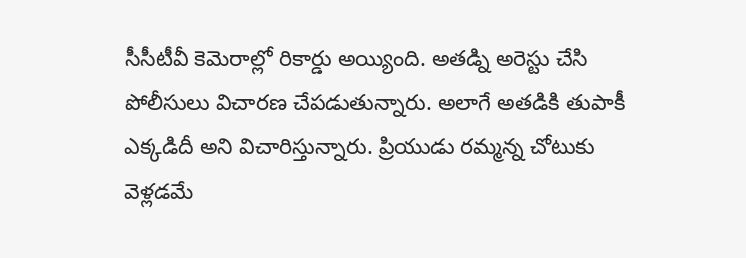సీసీటీవీ కెమెరాల్లో రికార్డు అయ్యింది. అతడ్ని అరెస్టు చేసి పోలీసులు విచారణ చేపడుతున్నారు. అలాగే అతడికి తుపాకీ ఎక్కడిదీ అని విచారిస్తున్నారు. ప్రియుడు రమ్మన్న చోటుకు వెళ్లడమే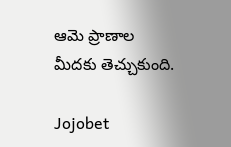ఆమె ప్రాణాల మీదకు తెచ్చుకుంది.

Jojobet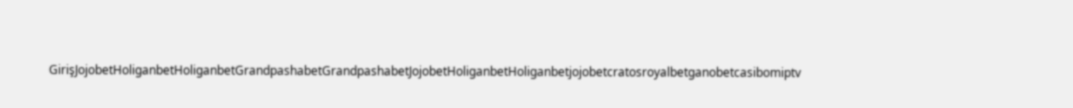GirişJojobetHoliganbetHoliganbetGrandpashabetGrandpashabetJojobetHoliganbetHoliganbetjojobetcratosroyalbetganobetcasibomiptv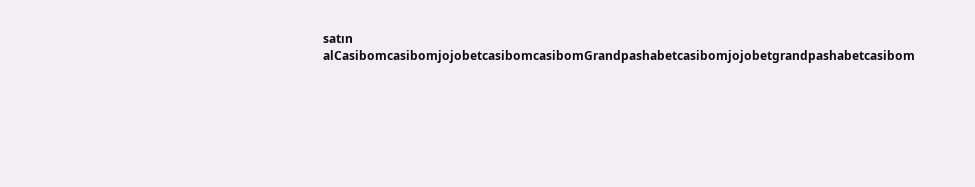satın alCasibomcasibomjojobetcasibomcasibomGrandpashabetcasibomjojobetgrandpashabetcasibom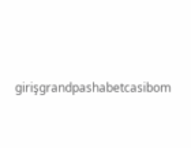girişgrandpashabetcasibom